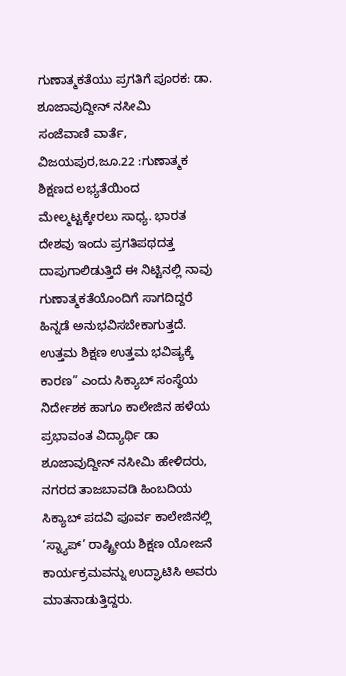ಗುಣಾತ್ಮಕತೆಯು ಪ್ರಗತಿಗೆ ಪೂರಕ: ಡಾ. ಶೂಜಾವುದ್ದೀನ್ ನಸೀಮಿ
ಸಂಜೆವಾಣಿ ವಾರ್ತೆ,
ವಿಜಯಪುರ,ಜೂ.22 :ಗುಣಾತ್ಮಕ ಶಿಕ್ಷಣದ ಲಭ್ಯತೆಯಿಂದ ಮೇಲ್ಮಟ್ಟಕ್ಕೇರಲು ಸಾಧ್ಯ. ಭಾರತ ದೇಶವು ಇಂದು ಪ್ರಗತಿಪಥದತ್ತ ದಾಪುಗಾಲಿಡುತ್ತಿದೆ ಈ ನಿಟ್ಟಿನಲ್ಲಿ ನಾವು ಗುಣಾತ್ಮಕತೆಯೊಂದಿಗೆ ಸಾಗದಿದ್ದರೆ ಹಿನ್ನಡೆ ಅನುಭವಿಸಬೇಕಾಗುತ್ತದೆ. ಉತ್ತಮ ಶಿಕ್ಷಣ ಉತ್ತಮ ಭವಿಷ್ಯಕ್ಕೆ ಕಾರಣ” ಎಂದು ಸಿಕ್ಯಾಬ್ ಸಂಸ್ಥೆಯ ನಿರ್ದೇಶಕ ಹಾಗೂ ಕಾಲೇಜಿನ ಹಳೆಯ ಪ್ರಭಾವಂತ ವಿದ್ಯಾರ್ಥಿ ಡಾ ಶೂಜಾವುದ್ದೀನ್ ನಸೀಮಿ ಹೇಳಿದರು,
ನಗರದ ತಾಜಬಾವಡಿ ಹಿಂಬದಿಯ ಸಿಕ್ಯಾಬ್ ಪದವಿ ಪೂರ್ವ ಕಾಲೇಜಿನಲ್ಲಿ ‘ಸ್ನ್ಯಾಪ್’ ರಾಷ್ಟ್ರೀಯ ಶಿಕ್ಷಣ ಯೋಜನೆ ಕಾರ್ಯಕ್ರಮವನ್ನು ಉದ್ಘಾಟಿಸಿ ಅವರು ಮಾತನಾಡುತ್ತಿದ್ದರು.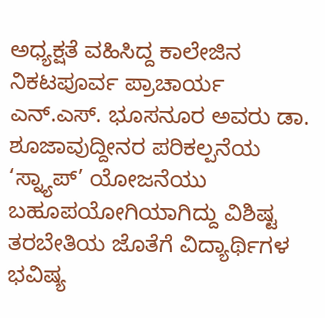ಅಧ್ಯಕ್ಷತೆ ವಹಿಸಿದ್ದ ಕಾಲೇಜಿನ ನಿಕಟಪೂರ್ವ ಪ್ರಾಚಾರ್ಯ ಎನ್.ಎಸ್. ಭೂಸನೂರ ಅವರು ಡಾ. ಶೂಜಾವುದ್ದೀನರ ಪರಿಕಲ್ಪನೆಯ ‘ಸ್ನ್ಯಾಪ್’ ಯೋಜನೆಯು ಬಹೂಪಯೋಗಿಯಾಗಿದ್ದು ವಿಶಿಷ್ಟ ತರಬೇತಿಯ ಜೊತೆಗೆ ವಿದ್ಯಾರ್ಥಿಗಳ ಭವಿಷ್ಯ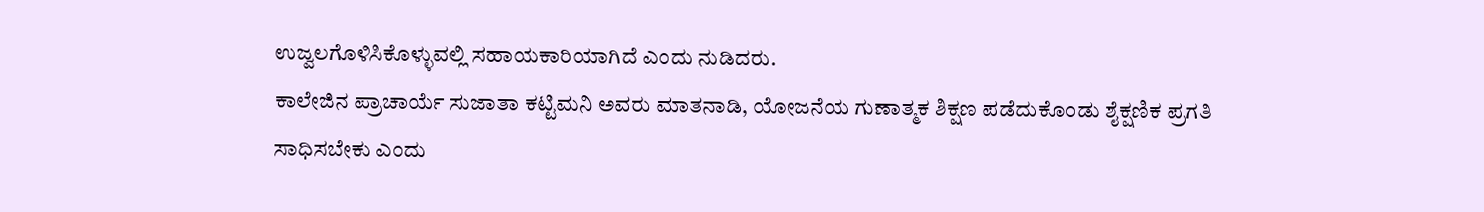ಉಜ್ವಲಗೊಳಿಸಿಕೊಳ್ಳುವಲ್ಲಿ ಸಹಾಯಕಾರಿಯಾಗಿದೆ ಎಂದು ನುಡಿದರು.
ಕಾಲೇಜಿನ ಪ್ರಾಚಾರ್ಯೆ ಸುಜಾತಾ ಕಟ್ಟಿಮನಿ ಅವರು ಮಾತನಾಡಿ, ಯೋಜನೆಯ ಗುಣಾತ್ಮಕ ಶಿಕ್ಷಣ ಪಡೆದುಕೊಂಡು ಶೈಕ್ಷಣಿಕ ಪ್ರಗತಿ ಸಾಧಿಸಬೇಕು ಎಂದು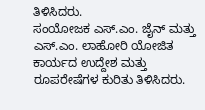ತಿಳಿಸಿದರು.
ಸಂಯೋಜಕ ಎಸ್.ಎಂ. ಜೈನ್ ಮತ್ತು ಎಸ್.ಎಂ. ಲಾಹೋರಿ ಯೋಜಿತ ಕಾರ್ಯದ ಉದ್ದೇಶ ಮತ್ತು ರೂಪರೇಷೆಗಳ ಕುರಿತು ತಿಳಿಸಿದರು.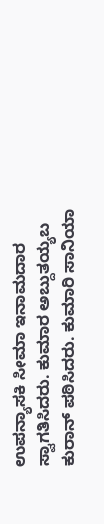ಉಪನ್ಯಾಸಕಿ ಸೀಮಾ ಇನಾಮದಾರ ಸ್ವಾಗತಿಸಿದರು. ಕುಮಾರ ಅಬ್ದುತಯ್ಯಬ ಕುರಾನ್ ಪಠಿಸಿದರು. ಕುಮಾರಿ ಸಾನಿಯಾ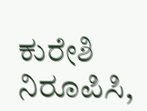ಕುರೇಶಿ ನಿರೂಪಿಸಿ,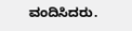ವಂದಿಸಿದರು.